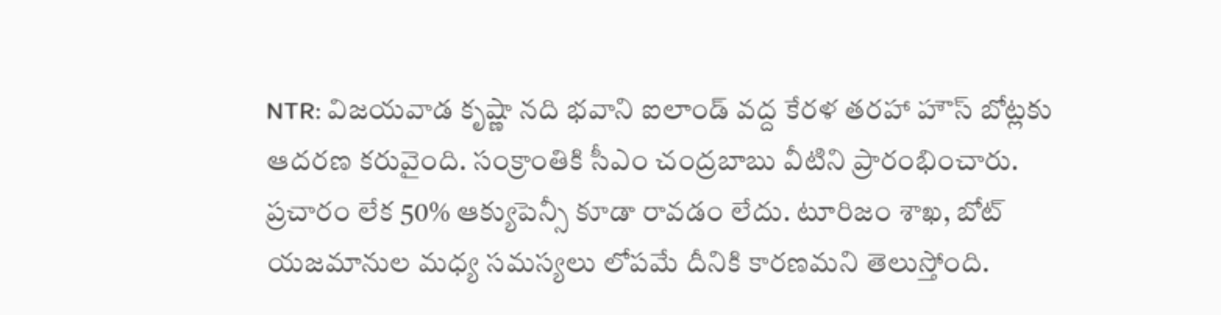NTR: విజయవాడ కృష్ణా నది భవాని ఐలాండ్ వద్ద కేరళ తరహా హౌస్ బోట్లకు ఆదరణ కరువైంది. సంక్రాంతికి సీఎం చంద్రబాబు వీటిని ప్రారంభించారు. ప్రచారం లేక 50% ఆక్యుపెన్సీ కూడా రావడం లేదు. టూరిజం శాఖ, బోట్ యజమానుల మధ్య సమస్యలు లోపమే దీనికి కారణమని తెలుస్తోంది.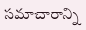సమాచారాన్ని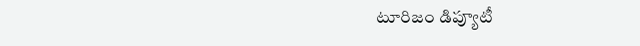టూరిజం డిప్యూటీ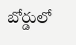బోర్డులో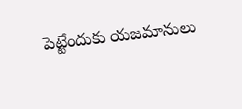పెట్టేందుకు యజమానులు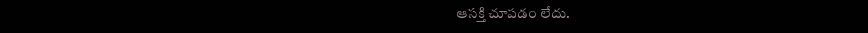ఆసక్తి చూపడం లేదు.